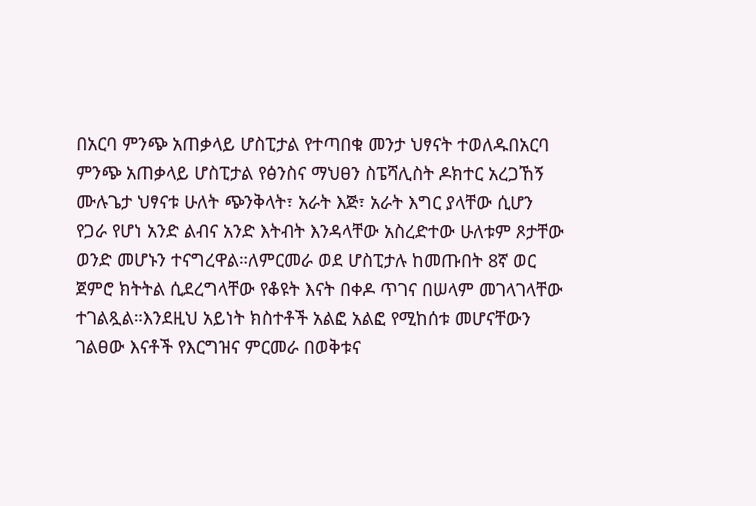በአርባ ምንጭ አጠቃላይ ሆስፒታል የተጣበቁ መንታ ህፃናት ተወለዱበአርባ ምንጭ አጠቃላይ ሆስፒታል የፅንስና ማህፀን ስፔሻሊስት ዶክተር አረጋኸኝ ሙሉጌታ ህፃናቱ ሁለት ጭንቅላት፣ አራት እጅ፣ አራት እግር ያላቸው ሲሆን የጋራ የሆነ አንድ ልብና አንድ እትብት እንዳላቸው አስረድተው ሁለቱም ጾታቸው ወንድ መሆኑን ተናግረዋል።ለምርመራ ወደ ሆስፒታሉ ከመጡበት 8ኛ ወር ጀምሮ ክትትል ሲደረግላቸው የቆዩት እናት በቀዶ ጥገና በሠላም መገላገላቸው ተገልጿል።እንደዚህ አይነት ክስተቶች አልፎ አልፎ የሚከሰቱ መሆናቸውን ገልፀው እናቶች የእርግዝና ምርመራ በወቅቱና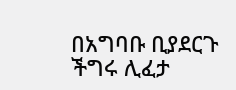በአግባቡ ቢያደርጉ ችግሩ ሊፈታ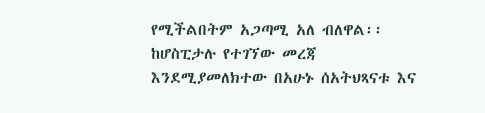የሚችልበትም አጋጣሚ አለ ብለዋል፡፡ከሆስፒታሉ የተገኘው መረጃ እንደሚያመለክተው በአሁኑ ሰአትህጻናቱ እና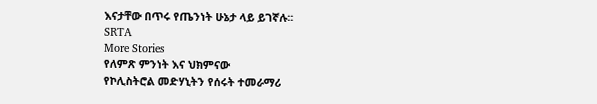እናታቸው በጥሩ የጤንነት ሁኔታ ላይ ይገኛሉ፡፡
SRTA
More Stories
የለምጽ ምንነት እና ህክምናው
የኮሊስትሮል መድሃኒትን የሰሩት ተመራማሪ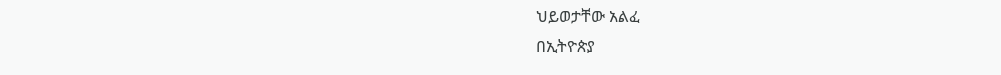ህይወታቸው አልፈ
በኢትዮጵያ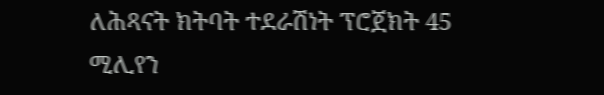ለሕጻናት ክትባት ተደራሽነት ፕሮጀክት 45 ሚሊየን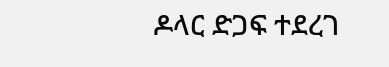ዶላር ድጋፍ ተደረገ